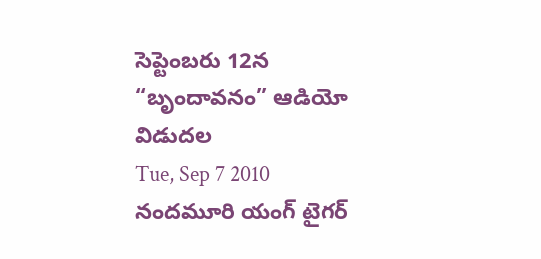సెప్టెంబరు 12న “బృందావనం” ఆడియో విడుదల
Tue, Sep 7 2010
నందమూరి యంగ్ టైగర్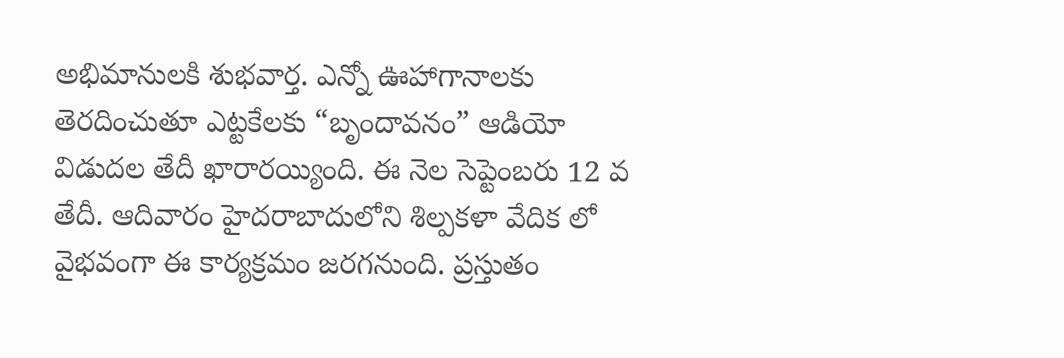అభిమానులకి శుభవార్త. ఎన్నో ఊహాగానాలకు తెరదించుతూ ఎట్టకేలకు “బృందావనం” ఆడియో విడుదల తేదీ ఖారారయ్యింది. ఈ నెల సెప్టెంబరు 12 వ తేదీ. ఆదివారం హైదరాబాదులోని శిల్పకళా వేదిక లో వైభవంగా ఈ కార్యక్రమం జరగనుంది. ప్రస్తుతం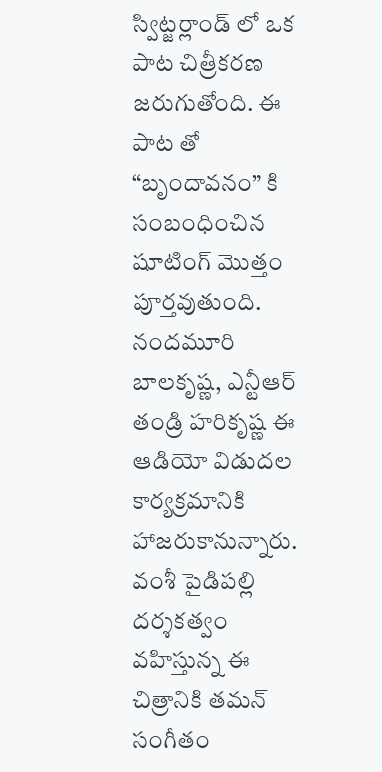స్విట్జర్లాండ్ లో ఒక పాట చిత్రీకరణ జరుగుతోంది. ఈ పాట తో “బృందావనం” కి సంబంధించిన షూటింగ్ మొత్తం పూర్తవుతుంది. నందమూరి బాలకృష్ణ, ఎన్టీఆర్ తండ్రి హరికృష్ణ ఈ ఆడియో విడుదల కార్యక్రమానికి హాజరుకానున్నారు.
వంశీ పైడిపల్లి దర్శకత్వం వహిస్తున్న ఈ చిత్రానికి తమన్ సంగీతం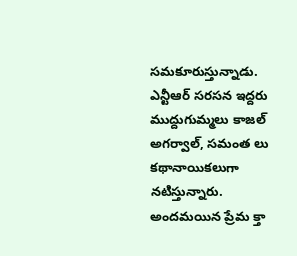సమకూరుస్తున్నాడు. ఎన్టీఆర్ సరసన ఇద్దరు ముద్దుగుమ్మలు కాజల్ అగర్వాల్, సమంత లు కథానాయికలుగా నటిస్తున్నారు. అందమయిన ప్రేమ క్తా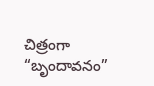చిత్రంగా “బృందావనం”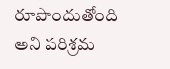రూపొందుతోంది అని పరిశ్రమ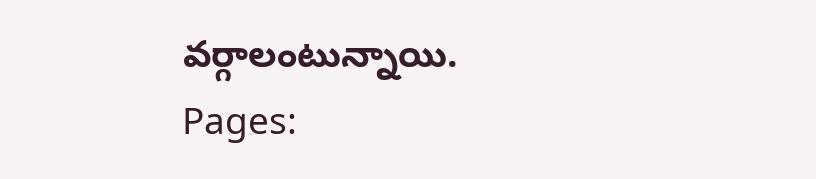వర్గాలంటున్నాయి.
Pages: